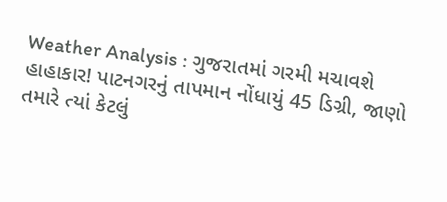Weather Analysis : ગુજરાતમાં ગરમી મચાવશે હાહાકાર! પાટનગરનું તાપમાન નોંધાયું 45 ડિગ્રી, જાણો તમારે ત્યાં કેટલું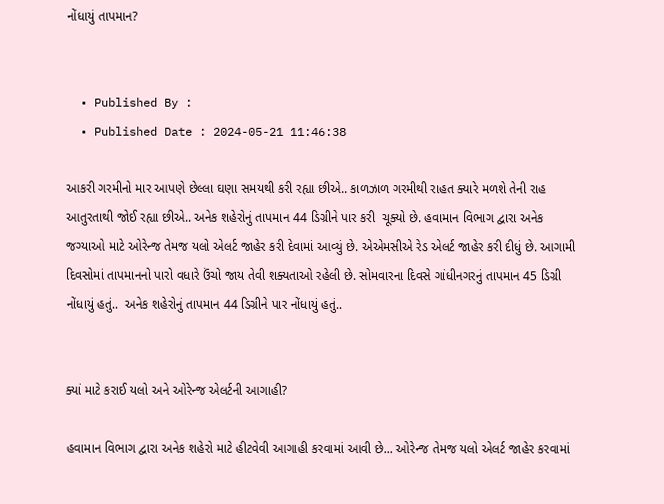નોંધાયું તાપમાન?


  • Published By :
  • Published Date : 2024-05-21 11:46:38

આકરી ગરમીનો માર આપણે છેલ્લા ઘણા સમયથી કરી રહ્યા છીએ.. કાળઝાળ ગરમીથી રાહત ક્યારે મળશે તેની રાહ આતુરતાથી જોઈ રહ્યા છીએ.. અનેક શહેરોનું તાપમાન 44 ડિગ્રીને પાર કરી  ચૂક્યો છે. હવામાન વિભાગ દ્વારા અનેક જગ્યાઓ માટે ઓરેન્જ તેમજ યલો એલર્ટ જાહેર કરી દેવામાં આવ્યું છે. એએમસીએ રેડ એલર્ટ જાહેર કરી દીધું છે. આગામી દિવસોમાં તાપમાનનો પારો વધારે ઉંચો જાય તેવી શક્યતાઓ રહેલી છે. સોમવારના દિવસે ગાંધીનગરનું તાપમાન 45 ડિગ્રી નોંધાયું હતું..  અનેક શહેરોનું તાપમાન 44 ડિગ્રીને પાર નોંધાયું હતું..


ક્યાં માટે કરાઈ યલો અને ઓરેન્જ એલર્ટની આગાહી?

હવામાન વિભાગ દ્વારા અનેક શહેરો માટે હીટવેવી આગાહી કરવામાં આવી છે... ઓરેન્જ તેમજ યલો એલર્ટ જાહેર કરવામાં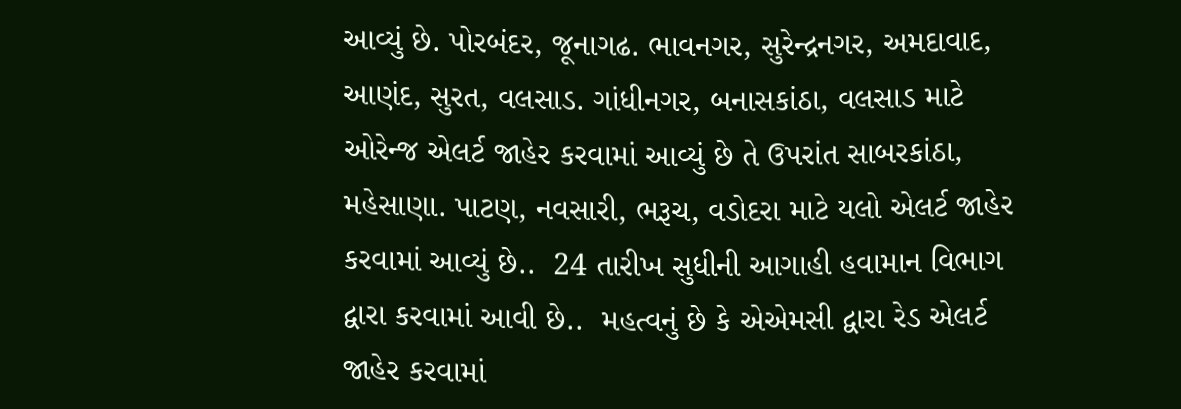આવ્યું છે. પોરબંદર, જૂનાગઢ. ભાવનગર, સુરેન્દ્રનગર, અમદાવાદ, આણંદ, સુરત, વલસાડ. ગાંધીનગર, બનાસકાંઠા, વલસાડ માટે ઓરેન્જ એલર્ટ જાહેર કરવામાં આવ્યું છે તે ઉપરાંત સાબરકાંઠા, મહેસાણા. પાટણ, નવસારી, ભરૂચ, વડોદરા માટે યલો એલર્ટ જાહેર કરવામાં આવ્યું છે..  24 તારીખ સુધીની આગાહી હવામાન વિભાગ દ્વારા કરવામાં આવી છે..  મહત્વનું છે કે એએમસી દ્વારા રેડ એલર્ટ જાહેર કરવામાં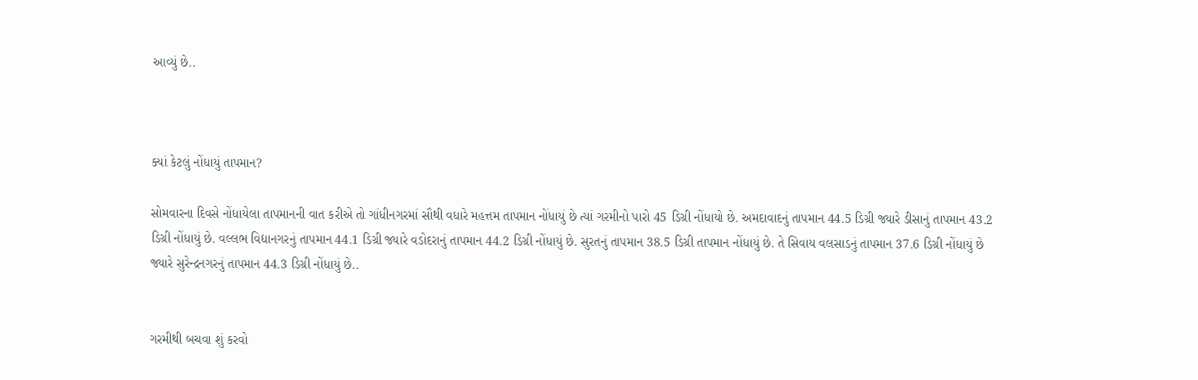આવ્યું છે..



ક્યાં કેટલું નોંધાયું તાપમાન?

સોમવારના દિવસે નોંધાયેલા તાપમાનની વાત કરીએ તો ગાંધીનગરમાં સૌથી વધારે મહત્તમ તાપમાન નોંધાયું છે ત્યાં ગરમીનો પારો 45 ડિગ્રી નોંધાયો છે. અમદાવાદનું તાપમાન 44.5 ડિગ્રી જ્યારે ડીસાનું તાપમાન 43.2 ડિગ્રી નોંધાયું છે. વલ્લભ વિદ્યાનગરનું તાપમાન 44.1 ડિગ્રી જ્યારે વડોદરાનું તાપમાન 44.2 ડિગ્રી નોંધાયું છે. સુરતનું તાપમાન 38.5 ડિગ્રી તાપમાન નોંધાયું છે. તે સિવાય વલસાડનું તાપમાન 37.6 ડિગ્રી નોંધાયું છે જ્યારે સુરેન્દ્રનગરનું તાપમાન 44.3 ડિગ્રી નોંધાયું છે..


ગરમીથી બચવા શું કરવો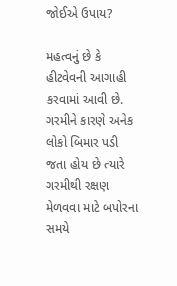જોઈએ ઉપાય?

મહત્વનું છે કે હીટવેવની આગાહી કરવામાં આવી છે. ગરમીને કારણે અનેક લોકો બિમાર પડી જતા હોય છે ત્યારે ગરમીથી રક્ષણ મેળવવા માટે બપોરના સમયે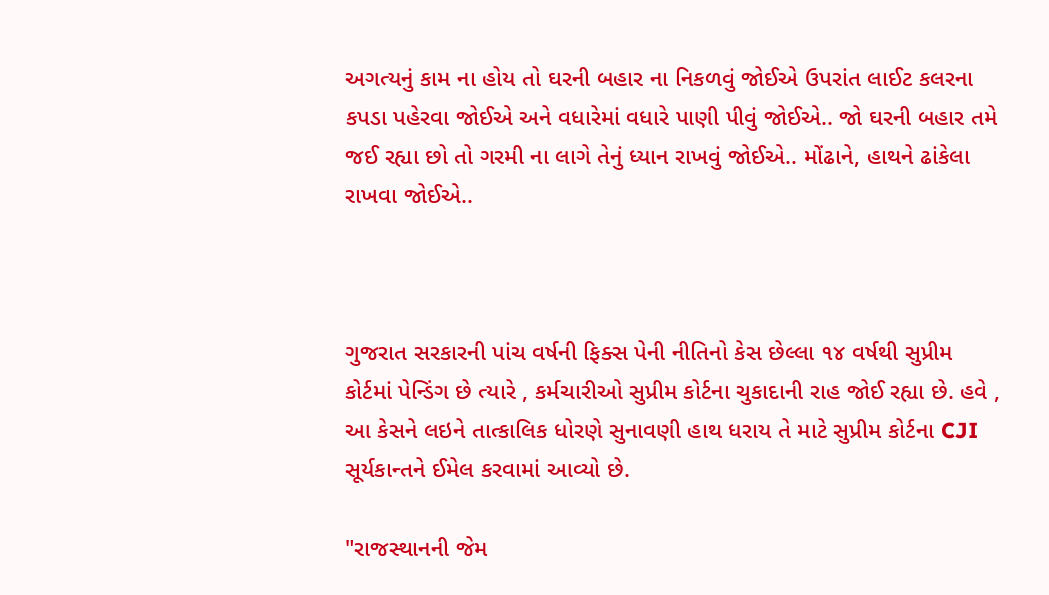અગત્યનું કામ ના હોય તો ઘરની બહાર ના નિકળવું જોઈએ ઉપરાંત લાઈટ કલરના કપડા પહેરવા જોઈએ અને વધારેમાં વધારે પાણી પીવું જોઈએ.. જો ઘરની બહાર તમે જઈ રહ્યા છો તો ગરમી ના લાગે તેનું ધ્યાન રાખવું જોઈએ.. મોંઢાને, હાથને ઢાંકેલા રાખવા જોઈએ..



ગુજરાત સરકારની પાંચ વર્ષની ફિક્સ પેની નીતિનો કેસ છેલ્લા ૧૪ વર્ષથી સુપ્રીમ કોર્ટમાં પેન્ડિંગ છે ત્યારે , કર્મચારીઓ સુપ્રીમ કોર્ટના ચુકાદાની રાહ જોઈ રહ્યા છે. હવે , આ કેસને લઇને તાત્કાલિક ધોરણે સુનાવણી હાથ ધરાય તે માટે સુપ્રીમ કોર્ટના CJI સૂર્યકાન્તને ઈમેલ કરવામાં આવ્યો છે.

"રાજસ્થાનની જેમ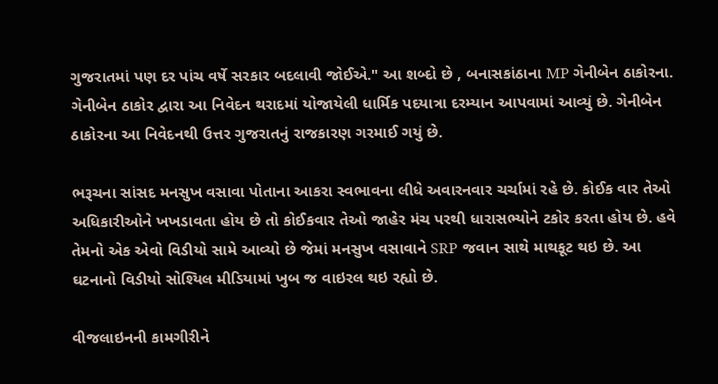ગુજરાતમાં પણ દર પાંચ વર્ષે સરકાર બદલાવી જોઈએ." આ શબ્દો છે , બનાસકાંઠાના MP ગેનીબેન ઠાકોરના. ગેનીબેન ઠાકોર દ્વારા આ નિવેદન થરાદમાં યોજાયેલી ધાર્મિક પદયાત્રા દરમ્યાન આપવામાં આવ્યું છે. ગેનીબેન ઠાકોરના આ નિવેદનથી ઉત્તર ગુજરાતનું રાજકારણ ગરમાઈ ગયું છે.

ભરૂચના સાંસદ મનસુખ વસાવા પોતાના આકરા સ્વભાવના લીધે અવારનવાર ચર્ચામાં રહે છે. કોઈક વાર તેઓ અધિકારીઓને ખખડાવતા હોય છે તો કોઈકવાર તેઓ જાહેર મંચ પરથી ધારાસભ્યોને ટકોર કરતા હોય છે. હવે તેમનો એક એવો વિડીયો સામે આવ્યો છે જેમાં મનસુખ વસાવાને SRP જવાન સાથે માથકૂટ થઇ છે. આ ઘટનાનો વિડીયો સોશ્યિલ મીડિયામાં ખુબ જ વાઇરલ થઇ રહ્યો છે.

વીજલાઇનની કામગીરીને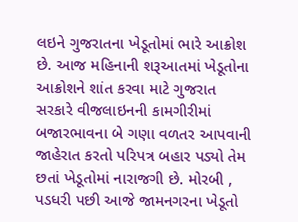લઇને ગુજરાતના ખેડૂતોમાં ભારે આક્રોશ છે. આજ મહિનાની શરૂઆતમાં ખેડૂતોના આક્રોશને શાંત કરવા માટે ગુજરાત સરકારે વીજલાઇનની કામગીરીમાં બજારભાવના બે ગણા વળતર આપવાની જાહેરાત કરતો પરિપત્ર બહાર પડ્યો તેમ છતાં ખેડૂતોમાં નારાજગી છે. મોરબી , પડધરી પછી આજે જામનગરના ખેડૂતો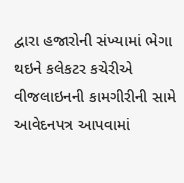દ્વારા હજારોની સંખ્યામાં ભેગા થઇને કલેકટર કચેરીએ વીજલાઇનની કામગીરીની સામે આવેદનપત્ર આપવામાં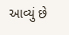આવ્યું છે